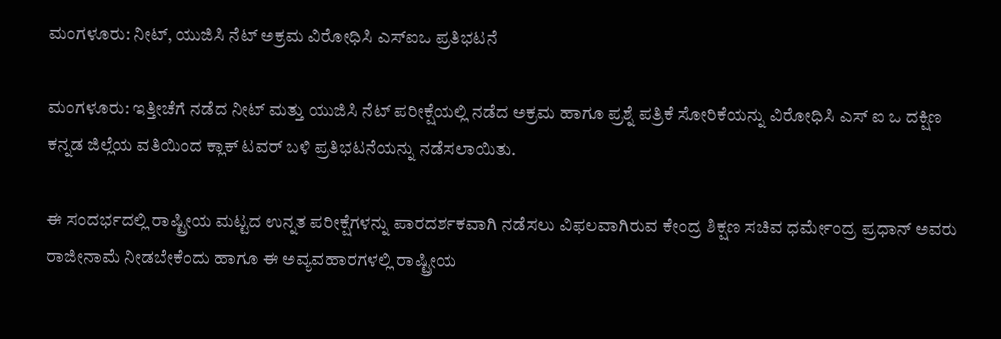ಮಂಗಳೂರು: ನೀಟ್, ಯುಜಿಸಿ ನೆಟ್ ಅಕ್ರಮ ವಿರೋಧಿಸಿ ಎಸ್‌ಐಒ ಪ್ರತಿಭಟನೆ

ಮಂಗಳೂರು: ಇತ್ತೀಚೆಗೆ ನಡೆದ ನೀಟ್ ಮತ್ತು ಯುಜಿಸಿ ನೆಟ್ ಪರೀಕ್ಷೆಯಲ್ಲಿ ನಡೆದ ಅಕ್ರಮ ಹಾಗೂ ಪ್ರಶ್ನೆ ಪತ್ರಿಕೆ ಸೋರಿಕೆಯನ್ನು ವಿರೋಧಿಸಿ ಎಸ್ ಐ ಒ ದಕ್ಷಿಣ ಕನ್ನಡ ಜಿಲ್ಲೆಯ ವತಿಯಿಂದ ಕ್ಲಾಕ್ ಟವರ್ ಬಳಿ ಪ್ರತಿಭಟನೆಯನ್ನು ನಡೆಸಲಾಯಿತು.

ಈ ಸಂದರ್ಭದಲ್ಲಿ ರಾಷ್ಟ್ರೀಯ ಮಟ್ಟದ ಉನ್ನತ ಪರೀಕ್ಷೆಗಳನ್ನು ಪಾರದರ್ಶಕವಾಗಿ ನಡೆಸಲು ವಿಫಲವಾಗಿರುವ ಕೇಂದ್ರ ಶಿಕ್ಷಣ ಸಚಿವ ಧರ್ಮೇಂದ್ರ ಪ್ರಧಾನ್ ಅವರು ರಾಜೀನಾಮೆ ನೀಡಬೇಕೆಂದು ಹಾಗೂ ಈ ಅವ್ಯವಹಾರಗಳಲ್ಲಿ ರಾಷ್ಟ್ರೀಯ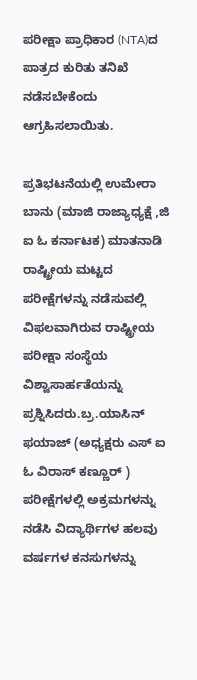ಪರೀಕ್ಷಾ ಪ್ರಾಧಿಕಾರ (NTA)ದ ಪಾತ್ರದ ಕುರಿತು ತನಿಖೆ ನಡೆಸಬೇಕೆಂದು ಆಗ್ರಹಿಸಲಾಯಿತು.

ಪ್ರತಿಭಟನೆಯಲ್ಲಿ ಉಮೇರಾ ಬಾನು (ಮಾಜಿ ರಾಜ್ಯಾಧ್ಯಕ್ಷೆ ,ಜಿ ಐ ಓ ಕರ್ನಾಟಕ) ಮಾತನಾಡಿ ರಾಷ್ಟ್ರೀಯ ಮಟ್ಟದ ಪರೀಕ್ಷೆಗಳನ್ನು ನಡೆಸುವಲ್ಲಿ ವಿಫಲವಾಗಿರುವ ರಾಷ್ಟ್ರೀಯ ಪರೀಕ್ಷಾ ಸಂಸ್ಥೆಯ ವಿಶ್ವಾಸಾರ್ಹತೆಯನ್ನು ಪ್ರಶ್ನಿಸಿದರು.ಬ್ರ.ಯಾಸಿನ್ ಫಯಾಜ್ (ಅಧ್ಯಕ್ಷರು ಎಸ್ ಐ ಓ ವಿರಾಸ್ ಕಣ್ಣೂರ್ ) ಪರೀಕ್ಷೆಗಳಲ್ಲಿ ಅಕ್ರಮಗಳನ್ನು ನಡೆಸಿ ವಿದ್ಯಾರ್ಥಿಗಳ ಹಲವು ವರ್ಷಗಳ ಕನಸುಗಳನ್ನು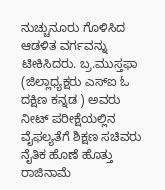ನುಚ್ಚುನೂರು ಗೊಳಿಸಿದ ಆಡಳಿತ ವರ್ಗವನ್ನು ಟೀಕಿಸಿದರು. ಬ್ರ.ಮುಸ್ತಫಾ (ಜಿಲ್ಲಾಧ್ಯಕ್ಷರು ಎಸ್ಐ ಓ ದಕ್ಷಿಣ ಕನ್ನಡ ) ಅವರು ನೀಟ್ ಪರೀಕ್ಷೆಯಲ್ಲಿನ ವೈಫಲ್ಯತೆಗೆ ಶಿಕ್ಷಣ ಸಚಿವರು ನೈತಿಕ ಹೊಣೆ ಹೊತ್ತು ರಾಜಿನಾಮೆ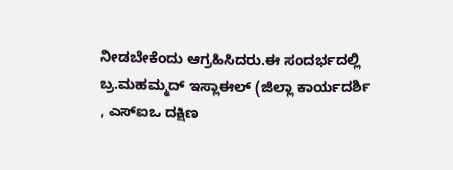ನೀಡಬೇಕೆಂದು ಆಗ್ರಹಿಸಿದರು.ಈ ಸಂದರ್ಭದಲ್ಲಿ ಬ್ರ.ಮಹಮ್ಮದ್ ಇಸ್ಲಾಈಲ್ (ಜಿಲ್ಲಾ ಕಾರ್ಯದರ್ಶಿ , ಎಸ್ಐಒ ದಕ್ಷಿಣ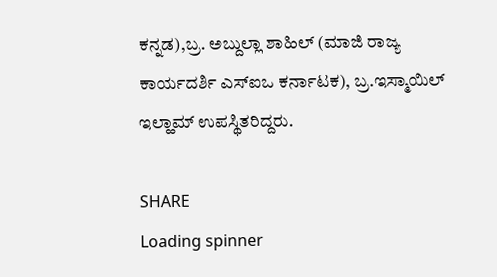ಕನ್ನಡ),ಬ್ರ. ಅಬ್ದುಲ್ಲಾ ಶಾಹಿಲ್ (ಮಾಜಿ ರಾಜ್ಯ ಕಾರ್ಯದರ್ಶಿ ಎಸ್ಐಒ ಕರ್ನಾಟಕ), ಬ್ರ.ಇಸ್ಮಾಯಿಲ್ ಇಲ್ಹಾಮ್ ಉಪಸ್ಥಿತರಿದ್ದರು.

SHARE
Loading spinner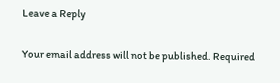Leave a Reply

Your email address will not be published. Required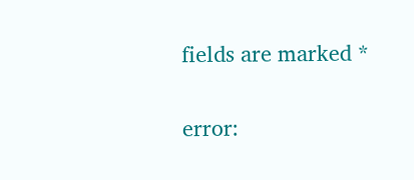fields are marked *

error: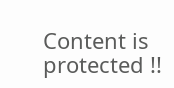Content is protected !!